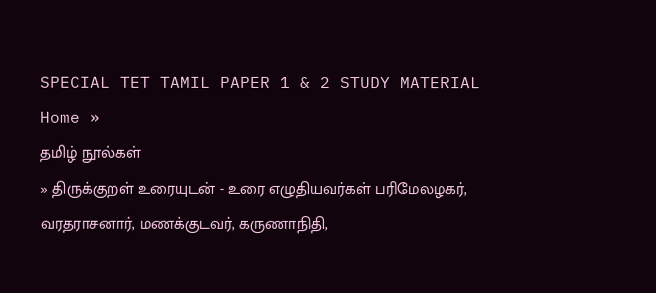SPECIAL TET TAMIL PAPER 1 & 2 STUDY MATERIAL
Home »
தமிழ் நூல்கள்
» திருக்குறள் உரையுடன் - உரை எழுதியவர்கள் பரிமேலழகர், வரதராசனார், மணக்குடவர், கருணாநிதி,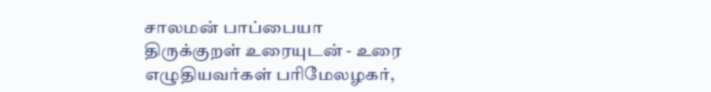சாலமன் பாப்பையா
திருக்குறள் உரையுடன் - உரை எழுதியவர்கள் பரிமேலழகர்,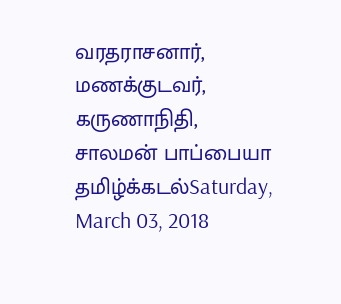வரதராசனார், மணக்குடவர், கருணாநிதி, சாலமன் பாப்பையா
தமிழ்க்கடல்Saturday, March 03, 2018